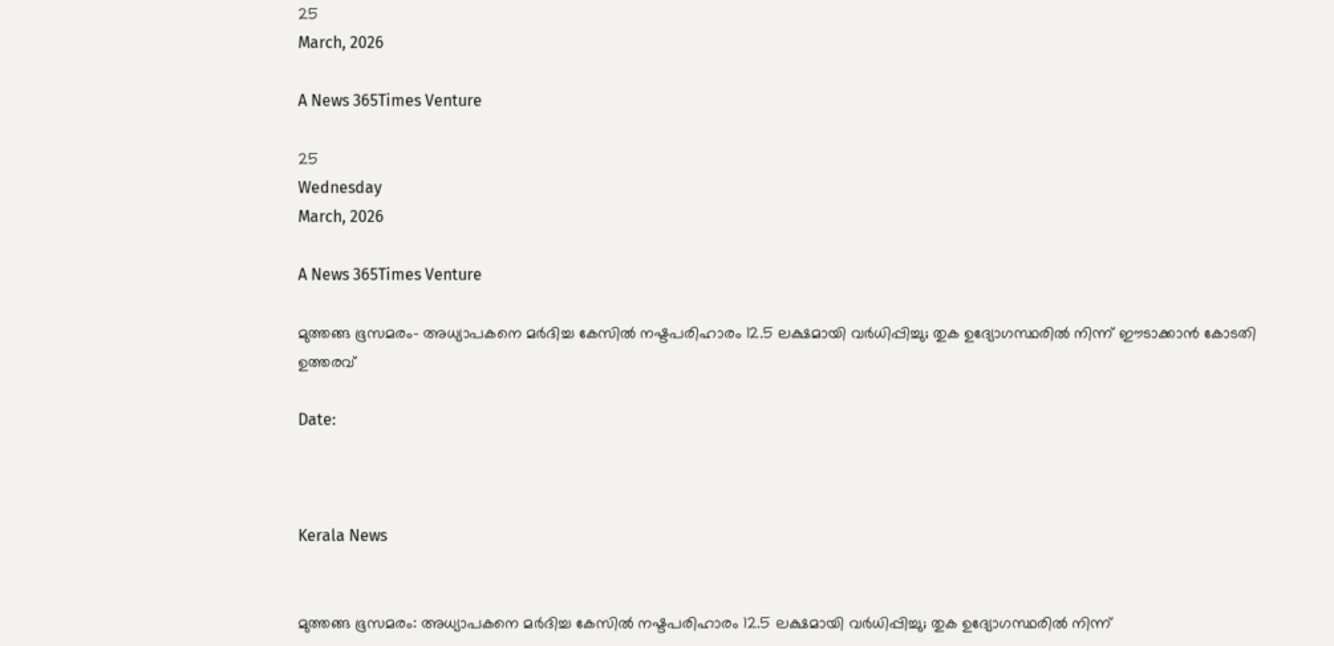25
March, 2026

A News 365Times Venture

25
Wednesday
March, 2026

A News 365Times Venture

മുത്തങ്ങ ഭൂസമരം- അധ്യാപകനെ മര്‍ദിച്ച കേസില്‍ നഷ്ടപരിഹാരം 12.5 ലക്ഷമായി വര്‍ധിപ്പിച്ചു; തുക ഉദ്യോഗസ്ഥരില്‍ നിന്ന് ഈടാക്കാന്‍ കോടതി ഉത്തരവ്

Date:



Kerala News


മുത്തങ്ങ ഭൂസമരം: അധ്യാപകനെ മര്‍ദിച്ച കേസില്‍ നഷ്ടപരിഹാരം 12.5 ലക്ഷമായി വര്‍ധിപ്പിച്ചു; തുക ഉദ്യോഗസ്ഥരില്‍ നിന്ന്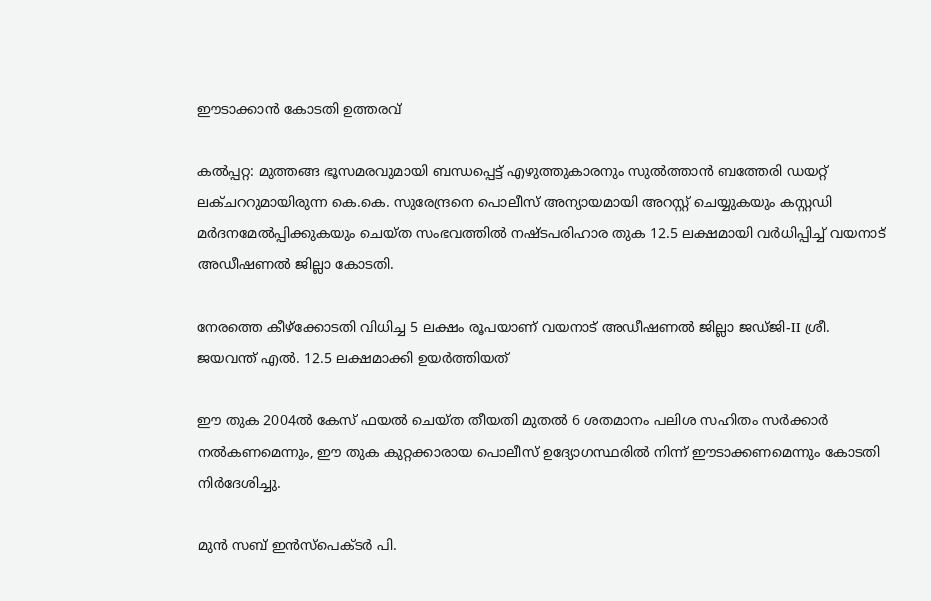ഈടാക്കാന്‍ കോടതി ഉത്തരവ്

കല്‍പ്പറ്റ: മുത്തങ്ങ ഭൂസമരവുമായി ബന്ധപ്പെട്ട് എഴുത്തുകാരനും സുല്‍ത്താന്‍ ബത്തേരി ഡയറ്റ് ലക്ചററുമായിരുന്ന കെ.കെ. സുരേന്ദ്രനെ പൊലീസ് അന്യായമായി അറസ്റ്റ് ചെയ്യുകയും കസ്റ്റഡി മര്‍ദനമേല്‍പ്പിക്കുകയും ചെയ്ത സംഭവത്തില്‍ നഷ്ടപരിഹാര തുക 12.5 ലക്ഷമായി വര്‍ധിപ്പിച്ച് വയനാട് അഡീഷണല്‍ ജില്ലാ കോടതി.

നേരത്തെ കീഴ്‌ക്കോടതി വിധിച്ച 5 ലക്ഷം രൂപയാണ് വയനാട് അഡീഷണല്‍ ജില്ലാ ജഡ്ജി-II ശ്രീ. ജയവന്ത് എല്‍. 12.5 ലക്ഷമാക്കി ഉയര്‍ത്തിയത്

ഈ തുക 2004ല്‍ കേസ് ഫയല്‍ ചെയ്ത തീയതി മുതല്‍ 6 ശതമാനം പലിശ സഹിതം സര്‍ക്കാര്‍ നല്‍കണമെന്നും, ഈ തുക കുറ്റക്കാരായ പൊലീസ് ഉദ്യോഗസ്ഥരില്‍ നിന്ന് ഈടാക്കണമെന്നും കോടതി നിര്‍ദേശിച്ചു.

മുന്‍ സബ് ഇന്‍സ്‌പെക്ടര്‍ പി.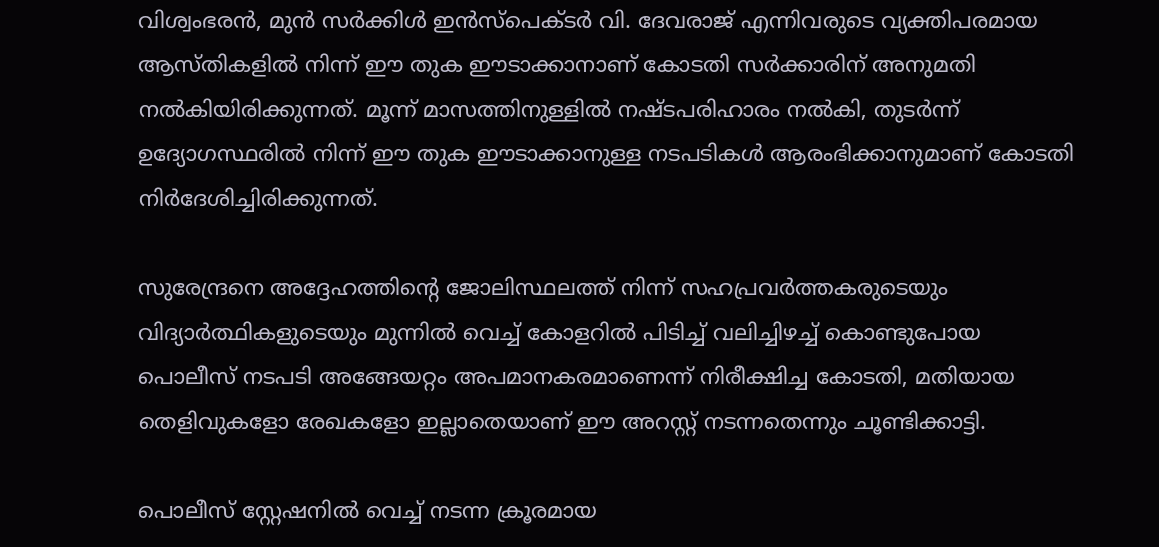വിശ്വംഭരന്‍, മുന്‍ സര്‍ക്കിള്‍ ഇന്‍സ്‌പെക്ടര്‍ വി. ദേവരാജ് എന്നിവരുടെ വ്യക്തിപരമായ ആസ്തികളില്‍ നിന്ന് ഈ തുക ഈടാക്കാനാണ് കോടതി സര്‍ക്കാരിന് അനുമതി നല്‍കിയിരിക്കുന്നത്. മൂന്ന് മാസത്തിനുള്ളില്‍ നഷ്ടപരിഹാരം നല്‍കി, തുടര്‍ന്ന് ഉദ്യോഗസ്ഥരില്‍ നിന്ന് ഈ തുക ഈടാക്കാനുള്ള നടപടികള്‍ ആരംഭിക്കാനുമാണ് കോടതി നിര്‍ദേശിച്ചിരിക്കുന്നത്.

സുരേന്ദ്രനെ അദ്ദേഹത്തിന്റെ ജോലിസ്ഥലത്ത് നിന്ന് സഹപ്രവര്‍ത്തകരുടെയും വിദ്യാര്‍ത്ഥികളുടെയും മുന്നില്‍ വെച്ച് കോളറില്‍ പിടിച്ച് വലിച്ചിഴച്ച് കൊണ്ടുപോയ പൊലീസ് നടപടി അങ്ങേയറ്റം അപമാനകരമാണെന്ന് നിരീക്ഷിച്ച കോടതി, മതിയായ തെളിവുകളോ രേഖകളോ ഇല്ലാതെയാണ് ഈ അറസ്റ്റ് നടന്നതെന്നും ചൂണ്ടിക്കാട്ടി.

പൊലീസ് സ്റ്റേഷനില്‍ വെച്ച് നടന്ന ക്രൂരമായ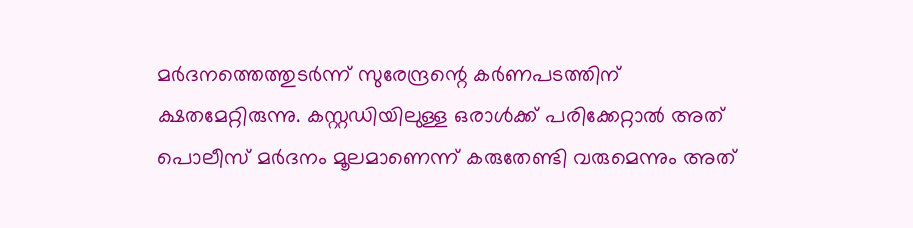മര്‍ദനത്തെത്തുടര്‍ന്ന് സുരേന്ദ്രന്റെ കര്‍ണപടത്തിന് ക്ഷതമേറ്റിരുന്നു. കസ്റ്റഡിയിലുള്ള ഒരാള്‍ക്ക് പരിക്കേറ്റാല്‍ അത് പൊലീസ് മര്‍ദനം മൂലമാണെന്ന് കരുതേണ്ടി വരുമെന്നും അത്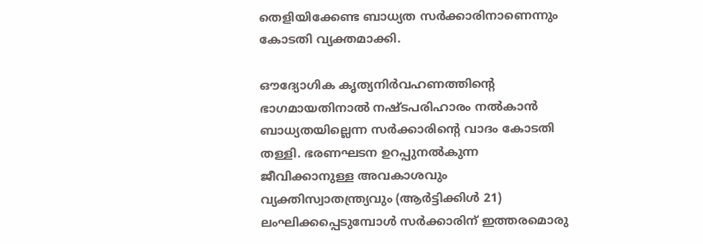തെളിയിക്കേണ്ട ബാധ്യത സര്‍ക്കാരിനാണെന്നും കോടതി വ്യക്തമാക്കി.

ഔദ്യോഗിക കൃത്യനിര്‍വഹണത്തിന്റെ ഭാഗമായതിനാല്‍ നഷ്ടപരിഹാരം നല്‍കാന്‍ ബാധ്യതയില്ലെന്ന സര്‍ക്കാരിന്റെ വാദം കോടതി തള്ളി. ഭരണഘടന ഉറപ്പുനല്‍കുന്ന ജീവിക്കാനുള്ള അവകാശവും വ്യക്തിസ്വാതന്ത്ര്യവും (ആര്‍ട്ടിക്കിള്‍ 21) ലംഘിക്കപ്പെടുമ്പോള്‍ സര്‍ക്കാരിന് ഇത്തരമൊരു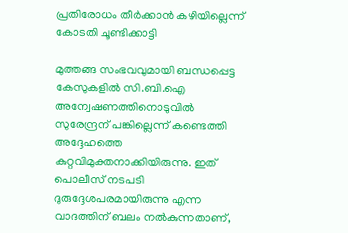പ്രതിരോധം തീര്‍ക്കാന്‍ കഴിയില്ലെന്ന് കോടതി ചൂണ്ടിക്കാട്ടി

മുത്തങ്ങ സംഭവവുമായി ബന്ധപ്പെട്ട കേസുകളില്‍ സി.ബി.ഐ അന്വേഷണത്തിനൊടുവില്‍ സുരേന്ദ്രന് പങ്കില്ലെന്ന് കണ്ടെത്തി അദ്ദേഹത്തെ കുറ്റവിമുക്തനാക്കിയിരുന്നു. ഇത് പൊലീസ് നടപടി ദുരുദ്ദേശപരമായിരുന്നു എന്ന വാദത്തിന് ബലം നല്‍കുന്നതാണ്,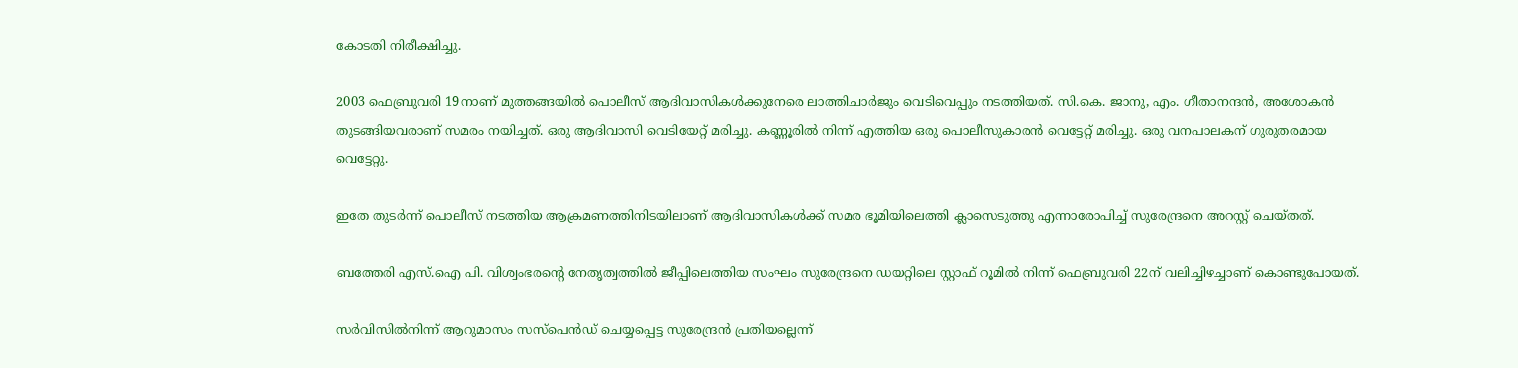കോടതി നിരീക്ഷിച്ചു.

2003 ഫെബ്രുവരി 19നാണ് മുത്തങ്ങയില്‍ പൊലീസ് ആദിവാസികള്‍ക്കുനേരെ ലാത്തിചാര്‍ജും വെടിവെപ്പും നടത്തിയത്. സി.കെ. ജാനു, എം. ഗീതാനന്ദന്‍, അശോകന്‍ തുടങ്ങിയവരാണ് സമരം നയിച്ചത്. ഒരു ആദിവാസി വെടിയേറ്റ് മരിച്ചു. കണ്ണൂരില്‍ നിന്ന് എത്തിയ ഒരു പൊലീസുകാരന്‍ വെട്ടേറ്റ് മരിച്ചു. ഒരു വനപാലകന് ഗുരുതരമായ വെട്ടേറ്റു.

ഇതേ തുടര്‍ന്ന് പൊലീസ് നടത്തിയ ആക്രമണത്തിനിടയിലാണ് ആദിവാസികള്‍ക്ക് സമര ഭൂമിയിലെത്തി ക്ലാസെടുത്തു എന്നാരോപിച്ച് സുരേന്ദ്രനെ അറസ്റ്റ് ചെയ്തത്.

ബത്തേരി എസ്.ഐ പി. വിശ്വംഭരന്റെ നേതൃത്വത്തില്‍ ജീപ്പിലെത്തിയ സംഘം സുരേന്ദ്രനെ ഡയറ്റിലെ സ്റ്റാഫ് റൂമില്‍ നിന്ന് ഫെബ്രുവരി 22ന് വലിച്ചിഴച്ചാണ് കൊണ്ടുപോയത്.

സര്‍വിസില്‍നിന്ന് ആറുമാസം സസ്പെന്‍ഡ് ചെയ്യപ്പെട്ട സുരേന്ദ്രന്‍ പ്രതിയല്ലെന്ന്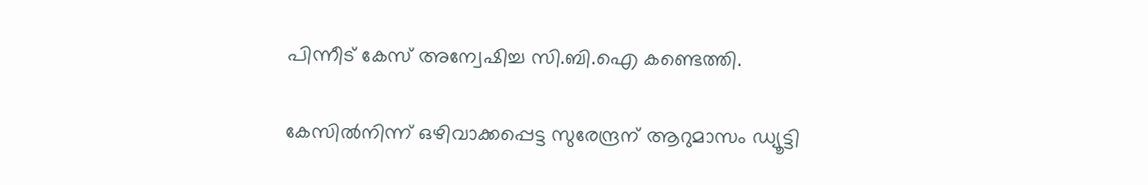പിന്നീട് കേസ് അന്വേഷിച്ച സി.ബി.ഐ കണ്ടെത്തി.

കേസില്‍നിന്ന് ഒഴിവാക്കപ്പെട്ട സുരേന്ദ്രന് ആറുമാസം ഡ്യൂട്ടി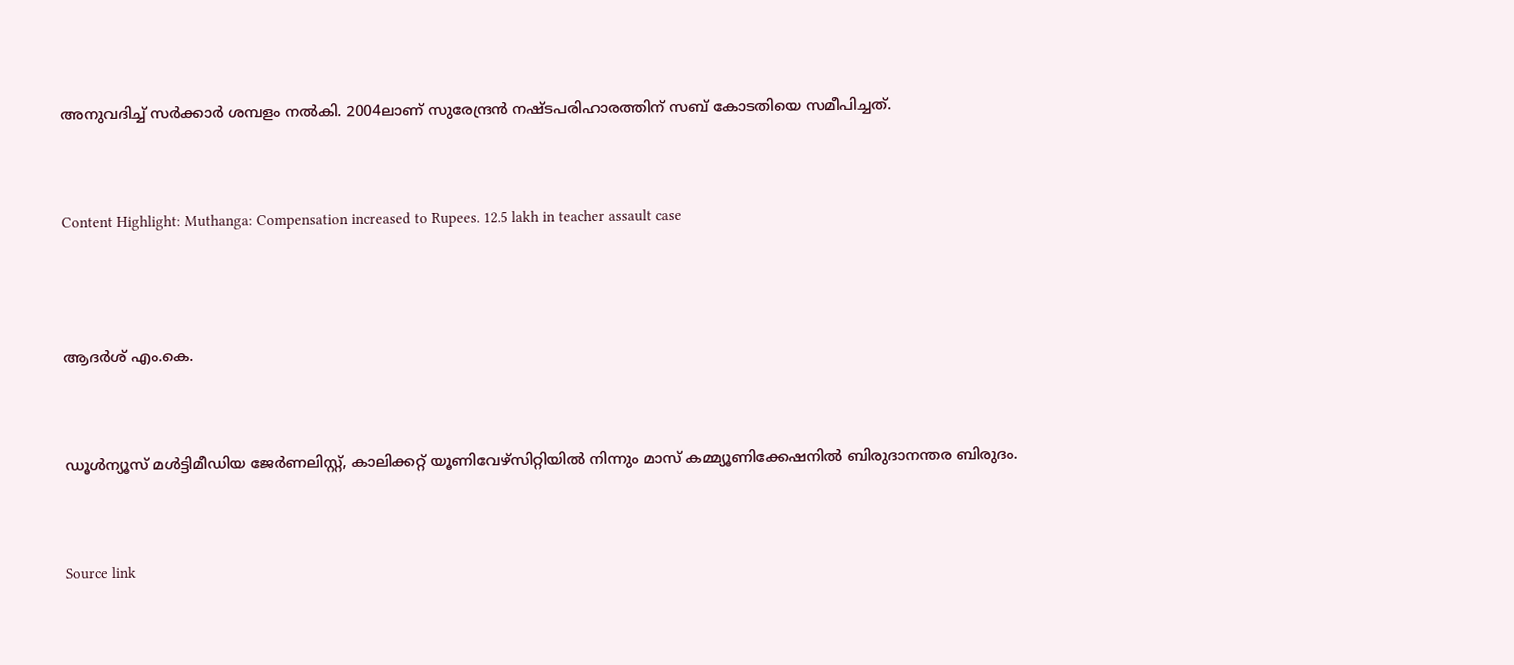അനുവദിച്ച് സര്‍ക്കാര്‍ ശമ്പളം നല്‍കി. 2004ലാണ് സുരേന്ദ്രന്‍ നഷ്ടപരിഹാരത്തിന് സബ് കോടതിയെ സമീപിച്ചത്.



Content Highlight: Muthanga: Compensation increased to Rupees. 12.5 lakh in teacher assault case




ആദര്‍ശ് എം.കെ.



ഡൂള്‍ന്യൂസ് മള്‍ട്ടിമീഡിയ ജേര്‍ണലിസ്റ്റ്, കാലിക്കറ്റ് യൂണിവേഴ്സിറ്റിയില്‍ നിന്നും മാസ് കമ്മ്യൂണിക്കേഷനില്‍ ബിരുദാനന്തര ബിരുദം.



Source link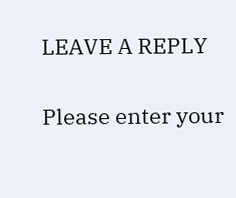LEAVE A REPLY

Please enter your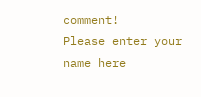comment!
Please enter your name here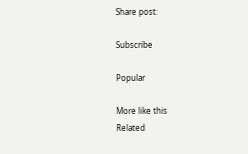Share post:

Subscribe

Popular

More like this
Related